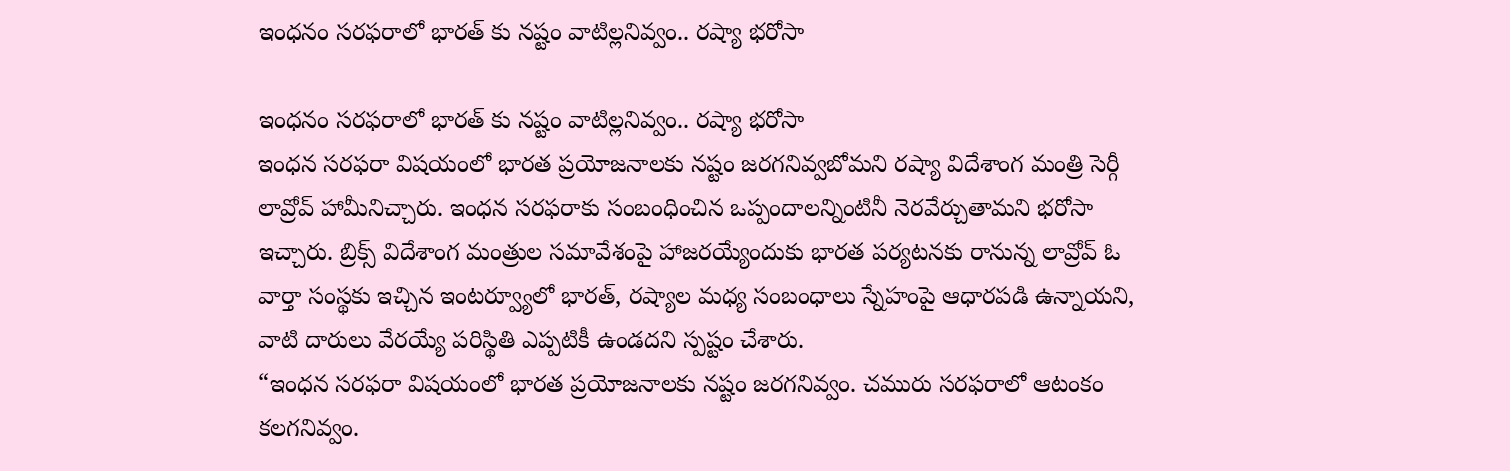ఇంధనం సరఫరాలో భారత్ కు నష్టం వాటిల్లనివ్వం.. రష్యా భరోసా

ఇంధనం సరఫరాలో భారత్ కు నష్టం వాటిల్లనివ్వం.. రష్యా భరోసా
ఇంధన సరఫరా విషయంలో భారత ప్రయోజనాలకు నష్టం జరగనివ్వబోమని రష్యా విదేశాంగ మంత్రి సెర్గీ లావ్రోవ్ హామీనిచ్చారు. ఇంధన సరఫరాకు సంబంధించిన ఒప్పందాలన్నింటినీ నెరవేర్చుతామని భరోసా ఇచ్చారు. బ్రిక్స్ విదేశాంగ మంత్రుల సమావేశంపై హాజరయ్యేందుకు భారత పర్యటనకు రానున్న లావ్రోవ్ ఓ వార్తా సంస్థకు ఇచ్చిన ఇంటర్వ్యూలో భారత్, రష్యాల మధ్య సంబంధాలు స్నేహంపై ఆధారపడి ఉన్నాయని, వాటి దారులు వేరయ్యే పరిస్థితి ఎప్పటికీ ఉండదని స్పష్టం చేశారు.
“ఇంధన సరఫరా విషయంలో భారత ప్రయోజనాలకు నష్టం జరగనివ్వం. చమురు సరఫరాలో ఆటంకం కలగనివ్వం.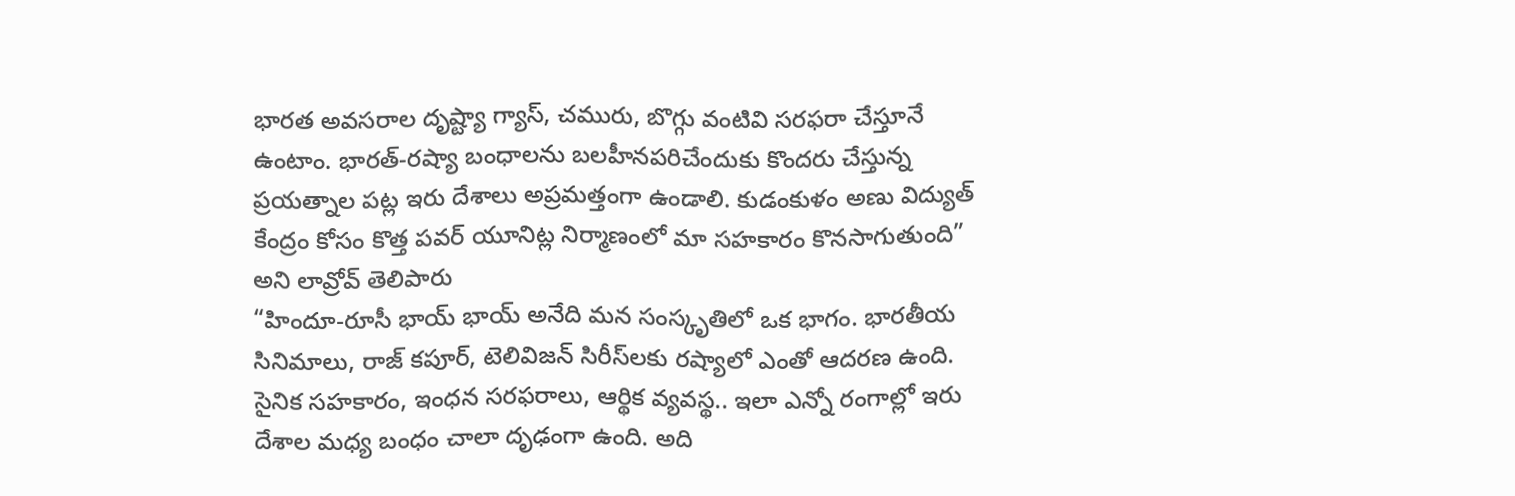భారత అవసరాల దృష్ట్యా గ్యాస్, చమురు, బొగ్గు వంటివి సరఫరా చేస్తూనే ఉంటాం. భారత్-రష్యా బంధాలను బలహీనపరిచేందుకు కొందరు చేస్తున్న ప్రయత్నాల పట్ల ఇరు దేశాలు అప్రమత్తంగా ఉండాలి. కుడంకుళం అణు విద్యుత్ కేంద్రం కోసం కొత్త పవర్ యూనిట్ల నిర్మాణంలో మా సహకారం కొనసాగుతుంది” అని లావ్రోవ్ తెలిపారు
“హిందూ-రూసీ భాయ్ భాయ్ అనేది మన సంస్కృతిలో ఒక భాగం. భారతీయ సినిమాలు, రాజ్ కపూర్, టెలివిజన్ సిరీస్‌లకు రష్యాలో ఎంతో ఆదరణ ఉంది. సైనిక సహకారం, ఇంధన సరఫరాలు, ఆర్థిక వ్యవస్థ.. ఇలా ఎన్నో రంగాల్లో ఇరు దేశాల మధ్య బంధం చాలా దృఢంగా ఉంది. అది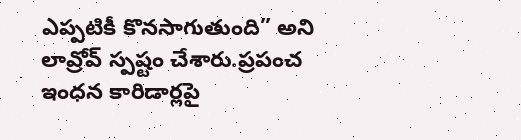ఎప్పటికీ కొనసాగుతుంది” అని లావ్రోవ్ స్పష్టం చేశారు.ప్రపంచ ఇంధన కారిడార్లపై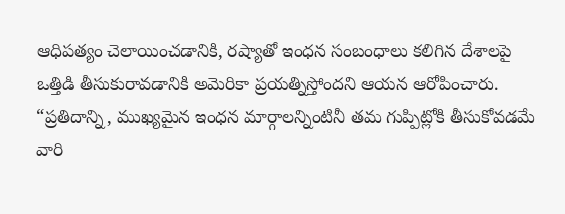ఆధిపత్యం చెలాయించడానికి, రష్యాతో ఇంధన సంబంధాలు కలిగిన దేశాలపై ఒత్తిడి తీసుకురావడానికి అమెరికా ప్రయత్నిస్తోందని ఆయన ఆరోపించారు.
“ప్రతిదాన్ని, ముఖ్యమైన ఇంధన మార్గాలన్నింటినీ తమ గుప్పిట్లోకి తీసుకోవడమే వారి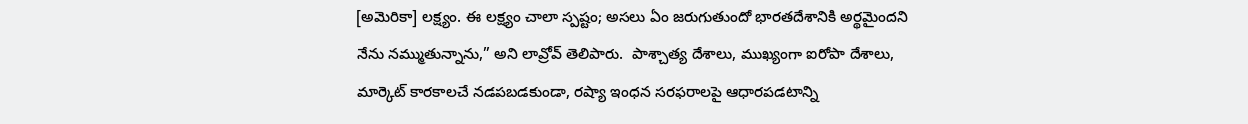[అమెరికా] లక్ష్యం. ఈ లక్ష్యం చాలా స్పష్టం; అసలు ఏం జరుగుతుందో భారతదేశానికి అర్థమైందని నేను నమ్ముతున్నాను,” అని లావ్రోవ్ తెలిపారు.  పాశ్చాత్య దేశాలు, ముఖ్యంగా ఐరోపా దేశాలు, మార్కెట్ కారకాలచే నడపబడకుండా, రష్యా ఇంధన సరఫరాలపై ఆధారపడటాన్ని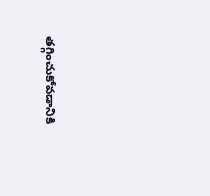తగ్గించుకోవడానికి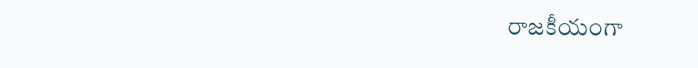రాజకీయంగా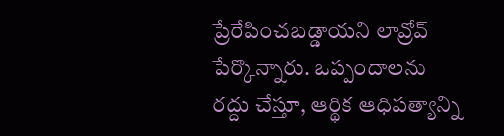ప్రేరేపించబడ్డాయని లావ్రోవ్ పేర్కొన్నారు. ఒప్పందాలను రద్దు చేస్తూ, ఆర్థిక ఆధిపత్యాన్ని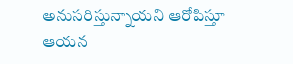అనుసరిస్తున్నాయని ఆరోపిస్తూ ఆయన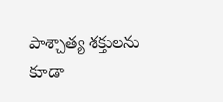పాశ్చాత్య శక్తులను కూడా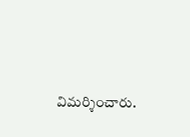విమర్శించారు.